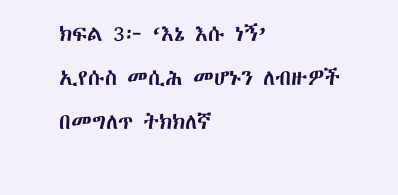ክፍል 3፦ ‘እኔ እሱ ነኝ’
ኢየሱስ መሲሕ መሆኑን ለብዙዎች በመግለጥ ትክክለኛ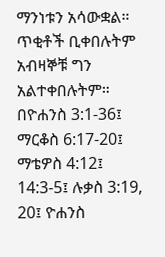ማንነቱን አሳውቋል። ጥቂቶች ቢቀበሉትም አብዛኞቹ ግን አልተቀበሉትም። በዮሐንስ 3:1-36፤ ማርቆስ 6:17-20፤ ማቴዎስ 4:12፤ 14:3-5፤ ሉቃስ 3:19, 20፤ ዮሐንስ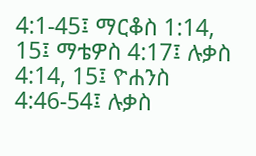4:1-45፤ ማርቆስ 1:14, 15፤ ማቴዎስ 4:17፤ ሉቃስ 4:14, 15፤ ዮሐንስ 4:46-54፤ ሉቃስ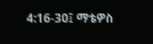4:16-30፤ ማቴዎስ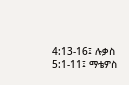4:13-16፤ ሉቃስ 5:1-11፤ ማቴዎስ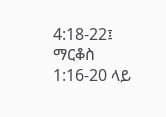4:18-22፤ ማርቆስ 1:16-20 ላይ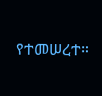የተመሠረተ።